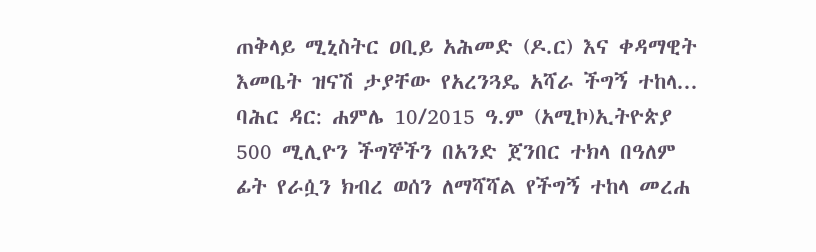ጠቅላይ ሚኒስትር ዐቢይ አሕመድ (ዶ.ር) እና ቀዳማዊት እመቤት ዝናሽ ታያቸው የአረንጓዴ አሻራ ችግኝ ተከላ...
ባሕር ዳር: ሐምሌ 10/2015 ዓ.ም (አሚኮ)ኢትዮጵያ 500 ሚሊዮን ችግኞችን በአንድ ጀንበር ተክላ በዓለም ፊት የራሷን ክብረ ወሰን ለማሻሻል የችግኝ ተከላ መረሐ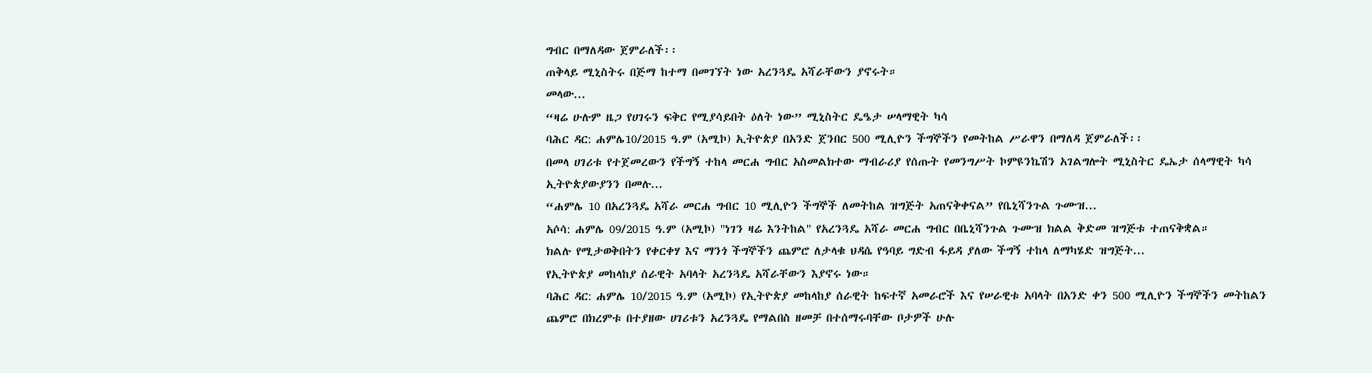ግብር በማለዳው ጀምራለች፡፡
ጠቅላይ ሚኒስትሩ በጅማ ከተማ በመገኘት ነው አረንጓዴ አሻራቸውን ያኖሩት።
መላው...
“ዛሬ ሁሉም ዜጋ የሀገሩን ፍቅር የሚያሳይበት ዕለት ነው” ሚኒስትር ዴዔታ ሠላማዊት ካሳ
ባሕር ዳር: ሐምሌ10/2015 ዓ.ም (አሚኮ) ኢትዮጵያ በአንድ ጀንበር 500 ሚሊዮን ችግኞችን የመትከል ሥራዋን በማለዳ ጀምራለች፡፡
በመላ ሀገሪቱ የተጀመረውን የችግኝ ተከላ መርሐ ግብር አስመልክተው ማብራሪያ የሰጡት የመንግሥት ኮምዩንኬሽን አገልግሎት ሚኒስትር ዴኤታ ሰላማዊት ካሳ ኢትዮጵያውያንን በመሉ...
“ሐምሌ 10 በአረንጓዴ አሻራ መርሐ ግብር 10 ሚሊዮን ችግኞች ለመትከል ዝግጅት አጠናቅቀናል” የቤኒሻንጉል ጉሙዝ...
አሶሳ: ሐምሌ 09/2015 ዓ.ም (አሚኮ) "ነገን ዛሬ እንትከል" የአረንጓዴ አሻራ መርሐ ግብር በቤኒሻንጉል ጉሙዝ ክልል ቅድመ ዝግጅቱ ተጠናቅቋል።
ክልሉ የሚታወቅበትን የቀርቀሃ እና ማንጎ ችግኞችን ጨምሮ ለታላቁ ህዳሴ የዓባይ ግድብ ፋይዳ ያለው ችግኝ ተከላ ለማካሄድ ዝግጅት...
የኢትዮጵያ መከላከያ ሰራዊት አባላት አረንጓዴ አሻራቸውን እያኖሩ ነው።
ባሕር ዳር: ሐምሌ 10/2015 ዓ.ም (አሚኮ) የኢትዮጵያ መከላከያ ሰራዊት ከፍተኛ አመራሮች እና የሠራዊቱ አባላት በአንድ ቀን 500 ሚሊዮን ችግኞችን መትከልን ጨምሮ በክረምቱ በተያዘው ሀገሪቱን አረንጓዴ የማልበስ ዘመቻ በተሰማሩባቸው ቦታዎች ሁሉ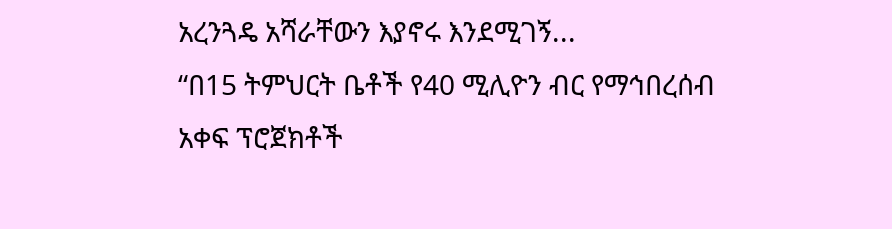አረንጓዴ አሻራቸውን እያኖሩ እንደሚገኝ...
“በ15 ትምህርት ቤቶች የ40 ሚሊዮን ብር የማኅበረሰብ አቀፍ ፕሮጀክቶች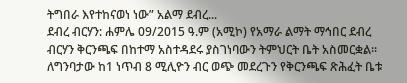ትግበራ እየተከናወነ ነው” አልማ ደብረ...
ደብረ ብርሃን: ሐምሌ 09/2015 ዓ.ም (አሚኮ) የአማራ ልማት ማኅበር ደብረ ብርሃን ቅርንጫፍ በከተማ አስተዳደሩ ያስገነባውን ትምህርት ቤት አስመርቋል። ለግንባታው ከ1 ነጥብ 8 ሚሊዮን ብር ወጭ መደረጉን የቅርንጫፍ ጽሕፈት ቤቱ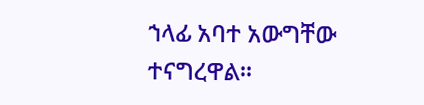ኀላፊ አባተ አውግቸው ተናግረዋል።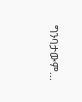ግንባታውም...